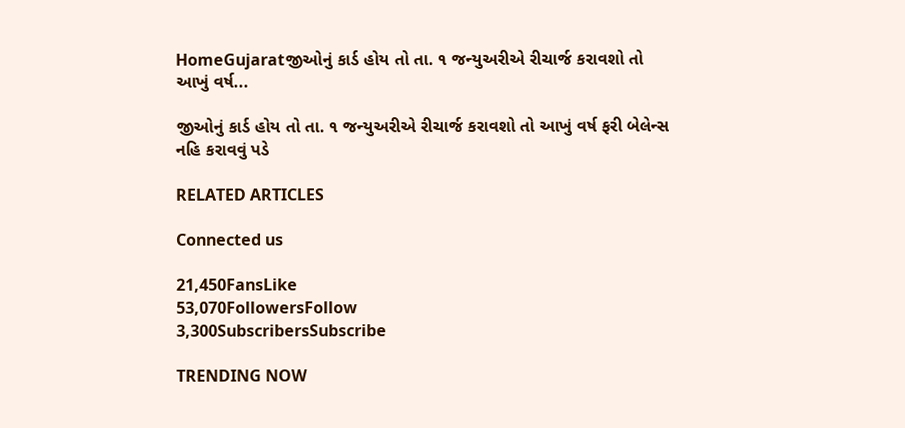HomeGujaratજીઓનું કાર્ડ હોય તો તા. ૧ જન્યુઅરીએ રીચાર્જ કરાવશો તો આખું વર્ષ...

જીઓનું કાર્ડ હોય તો તા. ૧ જન્યુઅરીએ રીચાર્જ કરાવશો તો આખું વર્ષ ફરી બેલેન્સ નહિ કરાવવું પડે

RELATED ARTICLES

Connected us

21,450FansLike
53,070FollowersFollow
3,300SubscribersSubscribe

TRENDING NOW